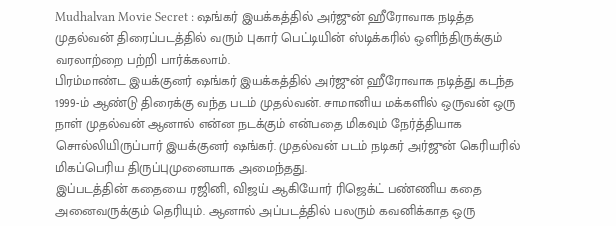Mudhalvan Movie Secret : ஷங்கர் இயக்கத்தில் அர்ஜுன் ஹீரோவாக நடித்த முதல்வன் திரைப்படத்தில் வரும் புகார் பெட்டியின் ஸ்டிக்கரில் ஒளிந்திருக்கும் வரலாற்றை பற்றி பார்க்கலாம்.
பிரம்மாண்ட இயக்குனர் ஷங்கர் இயக்கத்தில் அர்ஜுன் ஹீரோவாக நடித்து கடந்த 1999-ம் ஆண்டு திரைக்கு வந்த படம் முதல்வன். சாமானிய மக்களில் ஒருவன் ஒரு நாள் முதல்வன் ஆனால் என்ன நடக்கும் என்பதை மிகவும் நேர்த்தியாக சொல்லியிருப்பார் இயக்குனர் ஷங்கர். முதல்வன் படம் நடிகர் அர்ஜுன் கெரியரில் மிகப்பெரிய திருப்புமுனையாக அமைந்தது.
இப்படத்தின் கதையை ரஜினி, விஜய் ஆகியோர் ரிஜெக்ட் பண்ணிய கதை அனைவருக்கும் தெரியும். ஆனால் அப்படத்தில் பலரும் கவனிக்காத ஒரு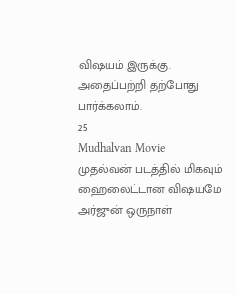விஷயம் இருக்கு. அதைப்பற்றி தற்போது பார்க்கலாம்.
25
Mudhalvan Movie
முதல்வன் படத்தில் மிகவும் ஹைலைட்டான விஷயமே அர்ஜுன் ஒருநாள்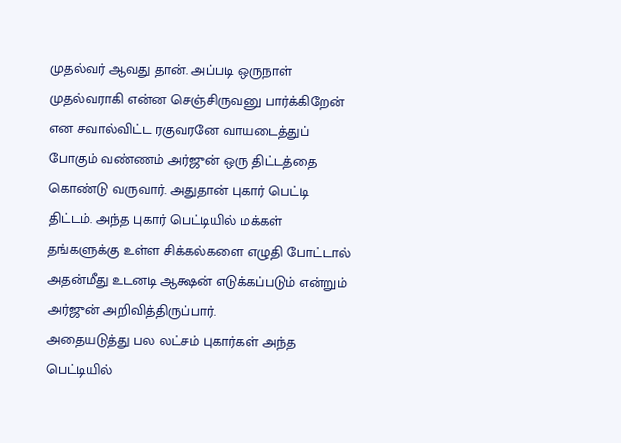முதல்வர் ஆவது தான். அப்படி ஒருநாள் முதல்வராகி என்ன செஞ்சிருவனு பார்க்கிறேன் என சவால்விட்ட ரகுவரனே வாயடைத்துப் போகும் வண்ணம் அர்ஜுன் ஒரு திட்டத்தை கொண்டு வருவார். அதுதான் புகார் பெட்டி திட்டம். அந்த புகார் பெட்டியில் மக்கள் தங்களுக்கு உள்ள சிக்கல்களை எழுதி போட்டால் அதன்மீது உடனடி ஆக்ஷன் எடுக்கப்படும் என்றும் அர்ஜுன் அறிவித்திருப்பார்.
அதையடுத்து பல லட்சம் புகார்கள் அந்த பெட்டியில்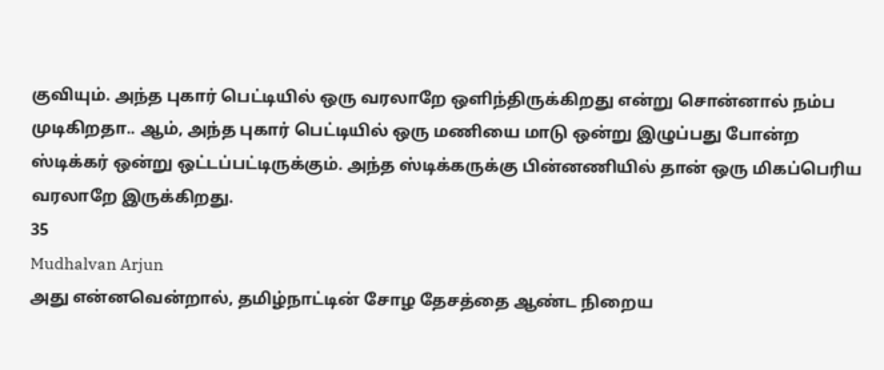குவியும். அந்த புகார் பெட்டியில் ஒரு வரலாறே ஒளிந்திருக்கிறது என்று சொன்னால் நம்ப முடிகிறதா.. ஆம், அந்த புகார் பெட்டியில் ஒரு மணியை மாடு ஒன்று இழுப்பது போன்ற ஸ்டிக்கர் ஒன்று ஒட்டப்பட்டிருக்கும். அந்த ஸ்டிக்கருக்கு பின்னணியில் தான் ஒரு மிகப்பெரிய வரலாறே இருக்கிறது.
35
Mudhalvan Arjun
அது என்னவென்றால், தமிழ்நாட்டின் சோழ தேசத்தை ஆண்ட நிறைய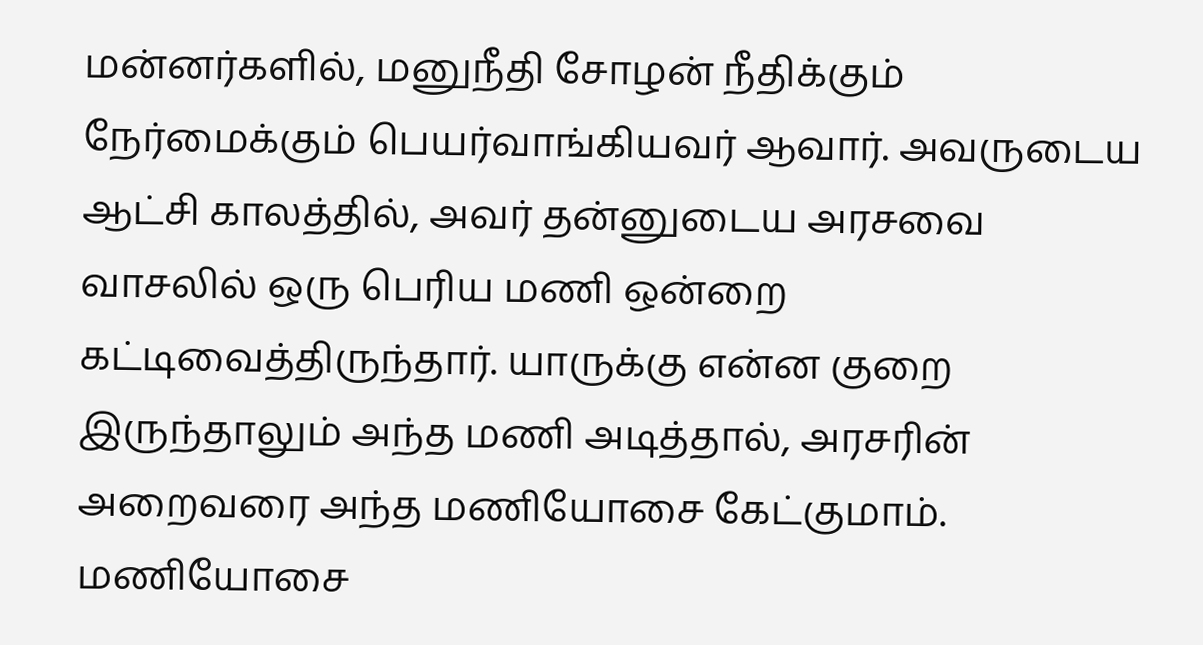மன்னர்களில், மனுநீதி சோழன் நீதிக்கும் நேர்மைக்கும் பெயர்வாங்கியவர் ஆவார். அவருடைய ஆட்சி காலத்தில், அவர் தன்னுடைய அரசவை வாசலில் ஒரு பெரிய மணி ஒன்றை கட்டிவைத்திருந்தார். யாருக்கு என்ன குறை இருந்தாலும் அந்த மணி அடித்தால், அரசரின் அறைவரை அந்த மணியோசை கேட்குமாம்.
மணியோசை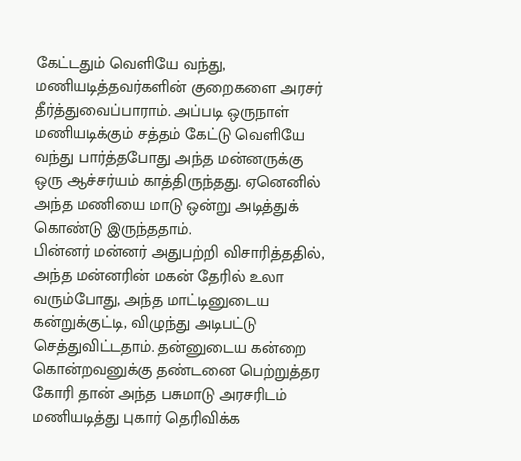கேட்டதும் வெளியே வந்து, மணியடித்தவர்களின் குறைகளை அரசர் தீர்த்துவைப்பாராம். அப்படி ஒருநாள் மணியடிக்கும் சத்தம் கேட்டு வெளியே வந்து பார்த்தபோது அந்த மன்னருக்கு ஒரு ஆச்சர்யம் காத்திருந்தது. ஏனெனில் அந்த மணியை மாடு ஒன்று அடித்துக் கொண்டு இருந்ததாம்.
பின்னர் மன்னர் அதுபற்றி விசாரித்ததில், அந்த மன்னரின் மகன் தேரில் உலா வரும்போது, அந்த மாட்டினுடைய கன்றுக்குட்டி, விழுந்து அடிபட்டு செத்துவிட்டதாம். தன்னுடைய கன்றை கொன்றவனுக்கு தண்டனை பெற்றுத்தர கோரி தான் அந்த பசுமாடு அரசரிடம் மணியடித்து புகார் தெரிவிக்க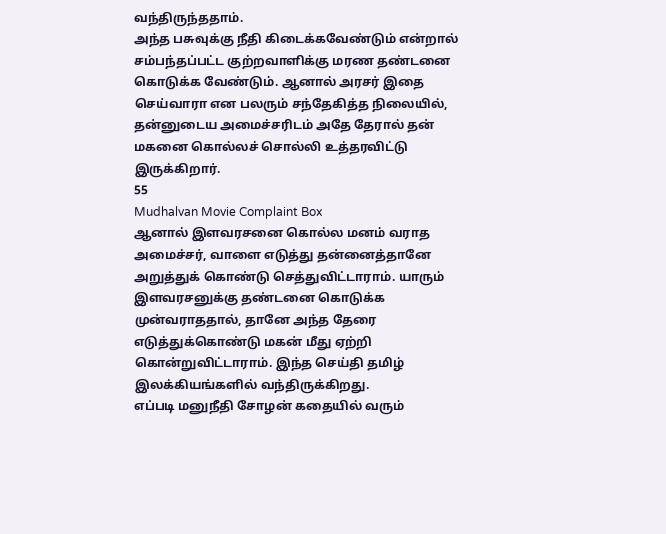வந்திருந்ததாம்.
அந்த பசுவுக்கு நீதி கிடைக்கவேண்டும் என்றால் சம்பந்தப்பட்ட குற்றவாளிக்கு மரண தண்டனை கொடுக்க வேண்டும். ஆனால் அரசர் இதை செய்வாரா என பலரும் சந்தேகித்த நிலையில், தன்னுடைய அமைச்சரிடம் அதே தேரால் தன் மகனை கொல்லச் சொல்லி உத்தரவிட்டு இருக்கிறார்.
55
Mudhalvan Movie Complaint Box
ஆனால் இளவரசனை கொல்ல மனம் வராத அமைச்சர், வாளை எடுத்து தன்னைத்தானே அறுத்துக் கொண்டு செத்துவிட்டாராம். யாரும் இளவரசனுக்கு தண்டனை கொடுக்க முன்வராததால், தானே அந்த தேரை எடுத்துக்கொண்டு மகன் மீது ஏற்றி கொன்றுவிட்டாராம். இந்த செய்தி தமிழ் இலக்கியங்களில் வந்திருக்கிறது.
எப்படி மனுநீதி சோழன் கதையில் வரும்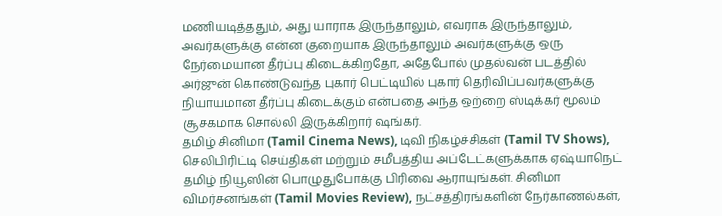மணியடித்ததும், அது யாராக இருந்தாலும், எவராக இருந்தாலும், அவர்களுக்கு என்ன குறையாக இருந்தாலும் அவர்களுக்கு ஒரு நேர்மையான தீர்ப்பு கிடைக்கிறதோ, அதேபோல் முதல்வன் படத்தில் அர்ஜுன் கொண்டுவந்த புகார் பெட்டியில் புகார் தெரிவிப்பவர்களுக்கு நியாயமான தீர்ப்பு கிடைக்கும் என்பதை அந்த ஒற்றை ஸ்டிக்கர் மூலம் சூசகமாக சொல்லி இருக்கிறார் ஷங்கர்.
தமிழ் சினிமா (Tamil Cinema News), டிவி நிகழ்ச்சிகள் (Tamil TV Shows), செலிபிரிட்டி செய்திகள் மற்றும் சமீபத்திய அப்டேட்களுக்காக ஏஷ்யாநெட் தமிழ் நியூஸின் பொழுதுபோக்கு பிரிவை ஆராயுங்கள். சினிமா விமர்சனங்கள் (Tamil Movies Review), நட்சத்திரங்களின் நேர்காணல்கள்,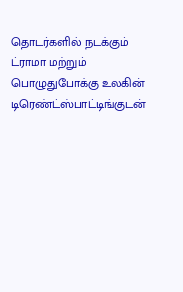தொடர்களில் நடக்கும் ட்ராமா மற்றும் பொழுதுபோக்கு உலகின் டிரெண்ட்ஸ்பாட்டிங்குடன்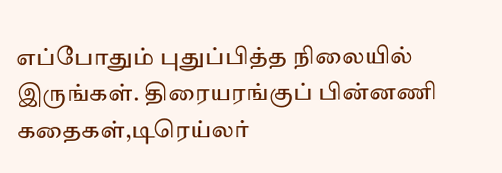எப்போதும் புதுப்பித்த நிலையில் இருங்கள். திரையரங்குப் பின்னணி கதைகள்,டிரெய்லர்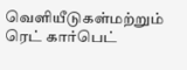வெளியீடுகள்மற்றும் ரெட் கார்பெட்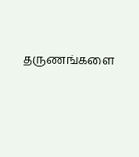தருணங்களை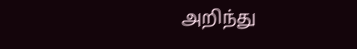அறிந்து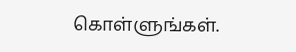கொள்ளுங்கள்.